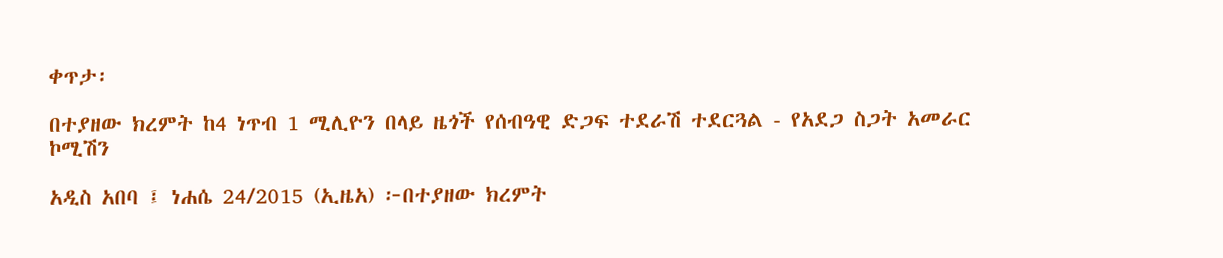ቀጥታ፡

በተያዘው ክረምት ከ4 ነጥብ 1 ሚሊዮን በላይ ዜጎች የሰብዓዊ ድጋፍ ተደራሽ ተደርጓል - የአደጋ ስጋት አመራር ኮሚሽን

አዲስ አበባ ፤ ነሐሴ 24/2015 (ኢዜአ) ፦በተያዘው ክረምት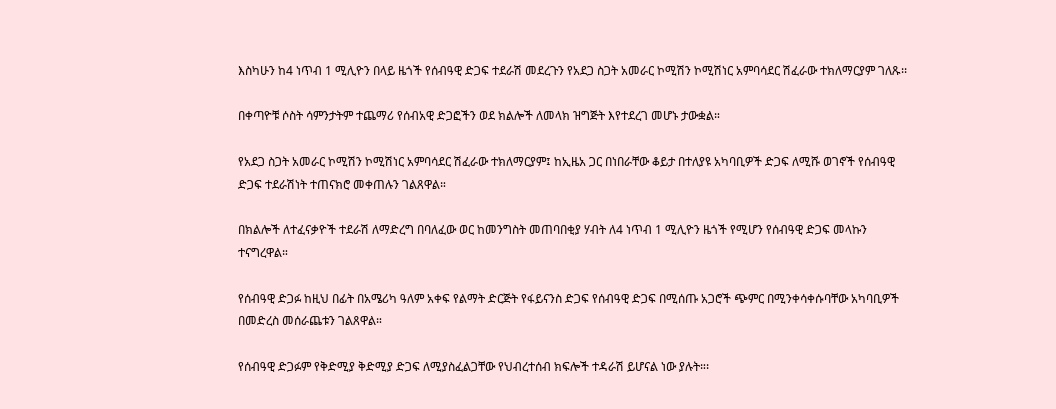እስካሁን ከ4 ነጥብ 1 ሚሊዮን በላይ ዜጎች የሰብዓዊ ድጋፍ ተደራሽ መደረጉን የአደጋ ስጋት አመራር ኮሚሽን ኮሚሽነር አምባሳደር ሽፈራው ተክለማርያም ገለጹ፡፡

በቀጣዮቹ ሶስት ሳምንታትም ተጨማሪ የሰብአዊ ድጋፎችን ወደ ክልሎች ለመላክ ዝግጅት እየተደረገ መሆኑ ታውቋል።

የአደጋ ስጋት አመራር ኮሚሽን ኮሚሽነር አምባሳደር ሽፈራው ተክለማርያም፤ ከኢዜአ ጋር በነበራቸው ቆይታ በተለያዩ አካባቢዎች ድጋፍ ለሚሹ ወገኖች የሰብዓዊ ድጋፍ ተደራሽነት ተጠናክሮ መቀጠሉን ገልጸዋል።

በክልሎች ለተፈናቃዮች ተደራሽ ለማድረግ በባለፈው ወር ከመንግስት መጠባበቂያ ሃብት ለ4 ነጥብ 1 ሚሊዮን ዜጎች የሚሆን የሰብዓዊ ድጋፍ መላኩን ተናግረዋል።

የሰብዓዊ ድጋፉ ከዚህ በፊት በአሜሪካ ዓለም አቀፍ የልማት ድርጅት የፋይናንስ ድጋፍ የሰብዓዊ ድጋፍ በሚሰጡ አጋሮች ጭምር በሚንቀሳቀሱባቸው አካባቢዎች በመድረስ መሰራጨቱን ገልጸዋል።

የሰብዓዊ ድጋፉም የቅድሚያ ቅድሚያ ድጋፍ ለሚያስፈልጋቸው የህብረተሰብ ክፍሎች ተዳራሽ ይሆናል ነው ያሉት።፡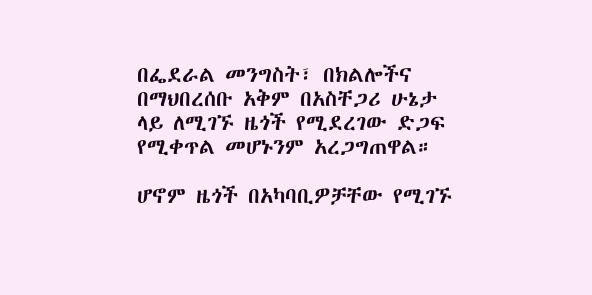በፌደራል መንግስት፣ በክልሎችና በማህበረሰቡ አቅም በአስቸጋሪ ሁኔታ ላይ ለሚገኙ ዜጎች የሚደረገው ድጋፍ የሚቀጥል መሆኑንም አረጋግጠዋል።

ሆኖም ዜጎች በአካባቢዎቻቸው የሚገኙ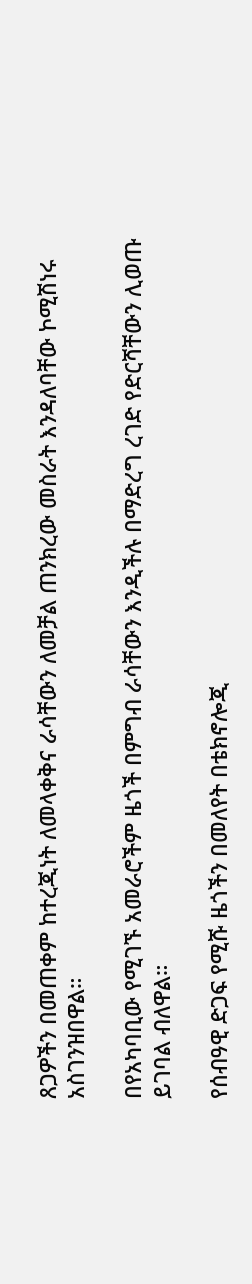ጸጋዎችን በመጠቀም ከተረጂነት ለመላቀቅና ራሳቸውን ለመቻል ጠንክረው መስራት እንዳለባቸው ኮሚሽነሩ አስገንዝበዋል።

በየአካባቢው የሚገኙ አመራሮችም ዜጎች በምግብ ራሳቸውን እንዲችሉ በማድረግ ረገድ የድርሻቸውን ሊወጡ ይገባል ብለዋል።

የሰብዓዊ ድጋፍ የሚሹ ዜጎችን በመለየት በቴክኖሎጂ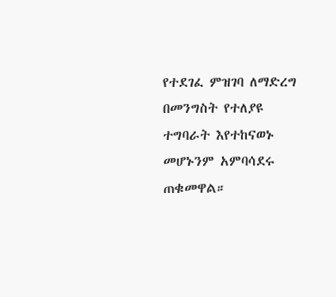የተደገፈ ምዝገባ ለማድረግ በመንግስት የተለያዩ ተግባራት እየተከናወኑ መሆኑንም አምባሳደሩ ጠቁመዋል።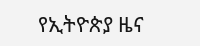የኢትዮጵያ ዜና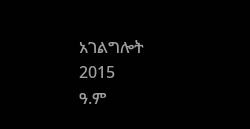አገልግሎት
2015
ዓ.ም